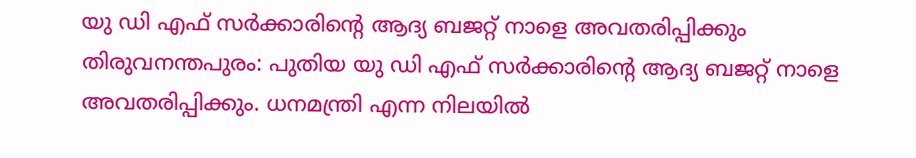യു ഡി എഫ് സർക്കാരിന്റെ ആദ്യ ബജറ്റ് നാളെ അവതരിപ്പിക്കും
തിരുവനന്തപുരം: പുതിയ യു ഡി എഫ് സർക്കാരിന്റെ ആദ്യ ബജറ്റ് നാളെ അവതരിപ്പിക്കും. ധനമന്ത്രി എന്ന നിലയിൽ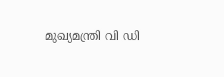മുഖ്യമന്ത്രി വി ഡി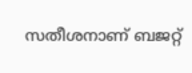സതീശനാണ് ബജറ്റ്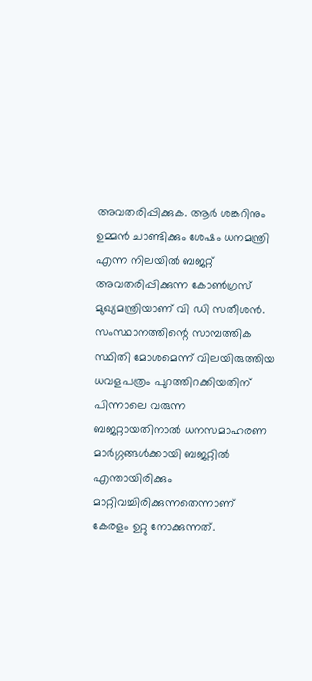അവതരിപ്പിക്കുക. ആർ ശങ്കറിനും ഉമ്മൻ ചാണ്ടിക്കും ശേഷം ധനമന്ത്രി എന്ന നിലയിൽ ബജറ്റ് അവതരിപ്പിക്കുന്ന കോൺഗ്രസ് മുഖ്യമന്ത്രിയാണ് വി ഡി സതീശൻ.
സംസ്ഥാനത്തിന്റെ സാമ്പത്തിക സ്ഥിതി മോശമെന്ന് വിലയിരുത്തിയ ധവളപത്രം പുറത്തിറക്കിയതിന് പിന്നാലെ വരുന്ന ബജറ്റായതിനാൽ ധനസമാഹരണ മാർഗ്ഗങ്ങൾക്കായി ബജറ്റിൽ എന്തായിരിക്കും മാറ്റിവച്ചിരിക്കുന്നതെന്നാണ് കേരളം ഉറ്റു നോക്കുന്നത്.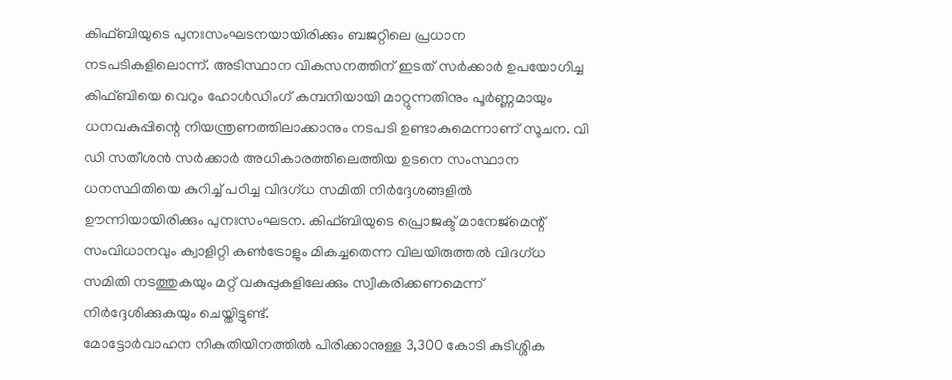കിഫ്ബിയുടെ പുനഃസംഘടനയായിരിക്കും ബജറ്റിലെ പ്രധാന നടപടികളിലൊന്ന്. അടിസ്ഥാന വികസനത്തിന് ഇടത് സർക്കാർ ഉപയോഗിച്ച കിഫ്ബിയെ വെറും ഹോൾഡിംഗ് കമ്പനിയായി മാറ്റുന്നതിനും പൂർണ്ണമായും ധനവകുപ്പിന്റെ നിയന്ത്രണത്തിലാക്കാനും നടപടി ഉണ്ടാകുമെന്നാണ് സൂചന. വി ഡി സതീശൻ സർക്കാർ അധികാരത്തിലെത്തിയ ഉടനെ സംസ്ഥാന ധനസ്ഥിതിയെ കുറിച്ച് പഠിച്ച വിദഗ്ധ സമിതി നിർദ്ദേശങ്ങളിൽ ഊന്നിയായിരിക്കും പുനഃസംഘടന. കിഫ്ബിയുടെ പ്രൊജക്ട് മാനേജ്മെന്റ് സംവിധാനവും ക്വാളിറ്റി കൺട്രോളും മികച്ചതെന്ന വിലയിരുത്തൽ വിദഗ്ധ സമിതി നടത്തുകയും മറ്റ് വകുപ്പുകളിലേക്കും സ്വീകരിക്കണമെന്ന് നിർദ്ദേശിക്കുകയും ചെയ്തിട്ടുണ്ട്.
മോട്ടോർവാഹന നികുതിയിനത്തിൽ പിരിക്കാനുള്ള 3,300 കോടി കുടിശ്ശിക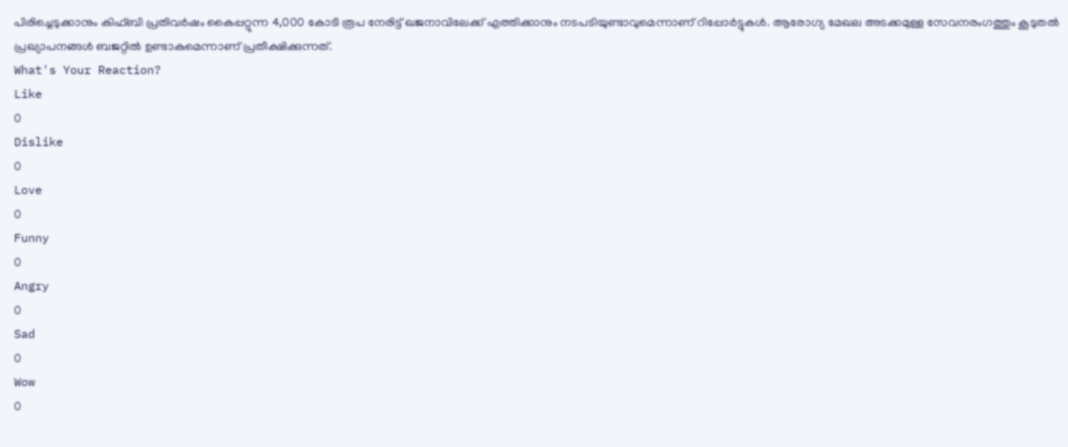പിരിച്ചെടുക്കാനും കിഫ്ബി പ്രതിവർഷം കൈപ്പറ്റുന്ന 4,000 കോടി രൂപ നേരിട്ട് ഖജനാവിലേക്ക് എത്തിക്കാനും നടപടിയുണ്ടാവുമെന്നാണ് റിപ്പോർട്ടുകൾ. ആരോഗ്യ മേഖല അടക്കമുള്ള സേവനരംഗത്തും കൂടുതൽ പ്രഖ്യാപനങ്ങൾ ബജറ്റിൽ ഉണ്ടാകുമെന്നാണ് പ്രതീക്ഷിക്കുന്നത്.
What's Your Reaction?
Like
0
Dislike
0
Love
0
Funny
0
Angry
0
Sad
0
Wow
0